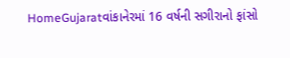HomeGujaratવાંકાનેરમાં 16 વર્ષની સગીરાનો ફાંસો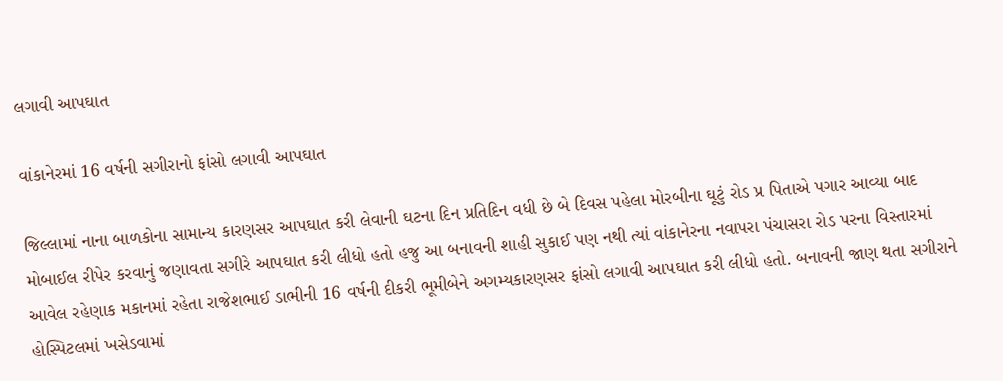લગાવી આપઘાત

વાંકાનેરમાં 16 વર્ષની સગીરાનો ફાંસો લગાવી આપઘાત

જિલ્લામાં નાના બાળકોના સામાન્ય કારણસર આપઘાત કરી લેવાની ઘટના દિન પ્રતિદિન વધી છે બે દિવસ પહેલા મોરબીના ઘૂટું રોડ પ્ર પિતાએ પગાર આવ્યા બાદ મોબાઈલ રીપેર કરવાનું જણાવતા સગીરે આપઘાત કરી લીધો હતો હજુ આ બનાવની શાહી સુકાઈ પણ નથી ત્યાં વાંકાનેરના નવાપરા પંચાસરા રોડ પરના વિસ્તારમાં આવેલ રહેણાક મકાનમાં રહેતા રાજેશભાઈ ડાભીની 16 વર્ષની દીકરી ભૂમીબેને અગમ્યકારણસર ફાંસો લગાવી આપઘાત કરી લીધો હતો. બનાવની જાણ થતા સગીરાને હોસ્પિટલમાં ખસેડવામાં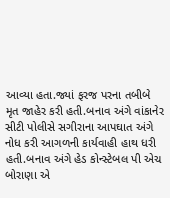આવ્યા હતા.જ્યાં ફરજ પરના તબીબે મૃત જાહેર કરી હતી.બનાવ અંગે વાંકાનેર સીટી પોલીસે સગીરાના આપઘાત અંગે નોધ કરી આગળની કાર્યવાહી હાથ ધરી હતી.બનાવ અંગે હેડ કોન્સ્ટેબલ પી એચ બોરાણા એ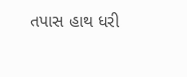તપાસ હાથ ધરી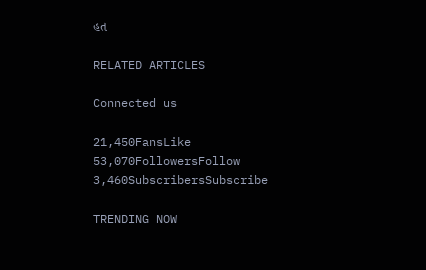હત

RELATED ARTICLES

Connected us

21,450FansLike
53,070FollowersFollow
3,460SubscribersSubscribe

TRENDING NOW